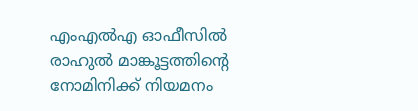എംഎൽഎ ഓഫീസിൽ രാഹുൽ മാങ്കൂട്ടത്തിന്റെ നോമിനിക്ക് നിയമനം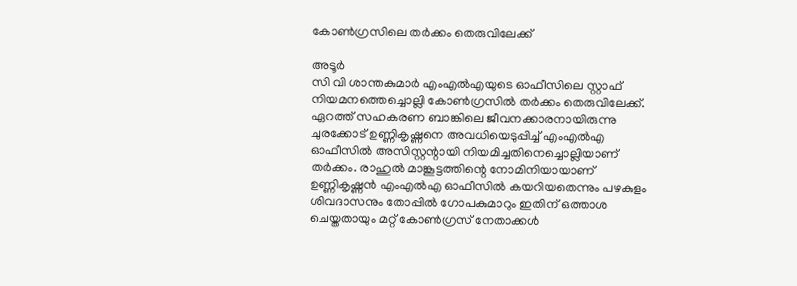കോൺഗ്രസിലെ തർക്കം തെരുവിലേക്ക്

അടൂർ
സി വി ശാന്തകുമാർ എംഎൽഎയുടെ ഓഫീസിലെ സ്റ്റാഫ് നിയമനത്തെച്ചൊല്ലി കോൺഗ്രസിൽ തർക്കം തെരുവിലേക്ക്. ഏറത്ത് സഹകരണ ബാങ്കിലെ ജീവനക്കാരനായിരുന്നു ചുരക്കോട് ഉണ്ണികൃഷ്ണനെ അവധിയെടുപ്പിച്ച് എംഎൽഎ ഓഫീസിൽ അസിസ്റ്റന്റായി നിയമിച്ചതിനെച്ചൊല്ലിയാണ് തർക്കം. രാഹുൽ മാങ്കൂട്ടത്തിന്റെ നോമിനിയായാണ് ഉണ്ണികൃഷ്ണൻ എംഎൽഎ ഓഫീസിൽ കയറിയതെന്നും പഴകുളം ശിവദാസനും തോപ്പിൽ ഗോപകുമാറും ഇതിന് ഒത്താശ ചെയ്തതായും മറ്റ് കോൺഗ്രസ് നേതാക്കൾ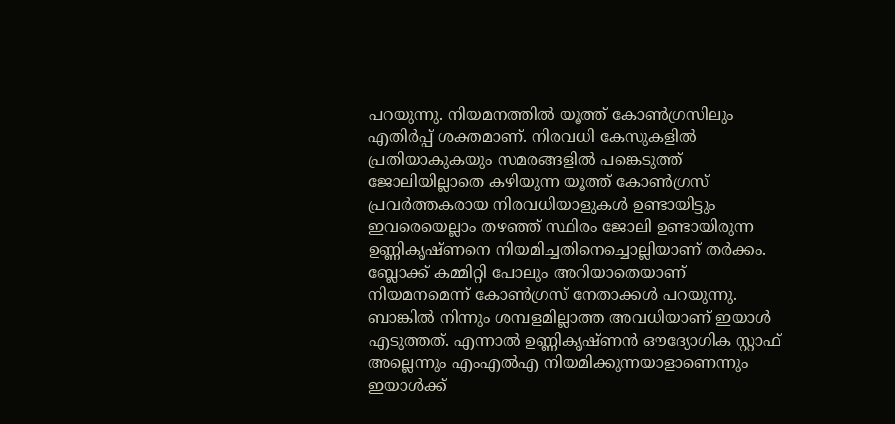പറയുന്നു. നിയമനത്തിൽ യൂത്ത് കോൺഗ്രസിലും എതിർപ്പ് ശക്തമാണ്. നിരവധി കേസുകളിൽ പ്രതിയാകുകയും സമരങ്ങളിൽ പങ്കെടുത്ത് ജോലിയില്ലാതെ കഴിയുന്ന യൂത്ത് കോൺഗ്രസ് പ്രവർത്തകരായ നിരവധിയാളുകൾ ഉണ്ടായിട്ടും ഇവരെയെല്ലാം തഴഞ്ഞ് സ്ഥിരം ജോലി ഉണ്ടായിരുന്ന ഉണ്ണികൃഷ്ണനെ നിയമിച്ചതിനെച്ചൊല്ലിയാണ് തർക്കം. ബ്ലോക്ക് കമ്മിറ്റി പോലും അറിയാതെയാണ് നിയമനമെന്ന് കോൺഗ്രസ് നേതാക്കൾ പറയുന്നു. ബാങ്കിൽ നിന്നും ശമ്പളമില്ലാത്ത അവധിയാണ് ഇയാൾ എടുത്തത്. എന്നാൽ ഉണ്ണികൃഷ്ണൻ ഔദ്യോഗിക സ്റ്റാഫ് അല്ലെന്നും എംഎൽഎ നിയമിക്കുന്നയാളാണെന്നും ഇയാൾക്ക്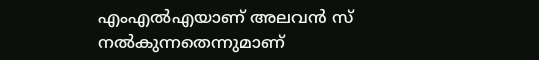എംഎൽഎയാണ് അലവൻ സ് നൽകുന്നതെന്നുമാണ്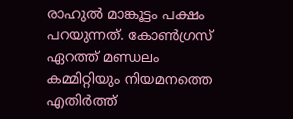രാഹുൽ മാങ്കൂട്ടം പക്ഷം പറയുന്നത്. കോൺഗ്രസ് ഏറത്ത് മണ്ഡലം കമ്മിറ്റിയും നിയമനത്തെ എതിർത്ത്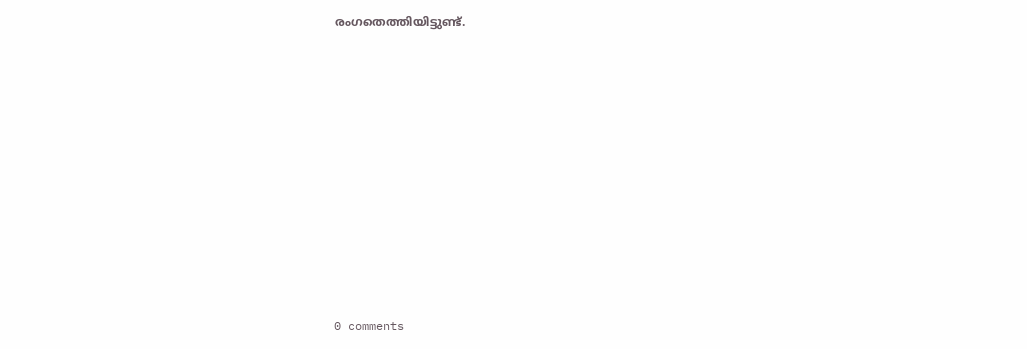രംഗതെത്തിയിട്ടുണ്ട്.











0 comments